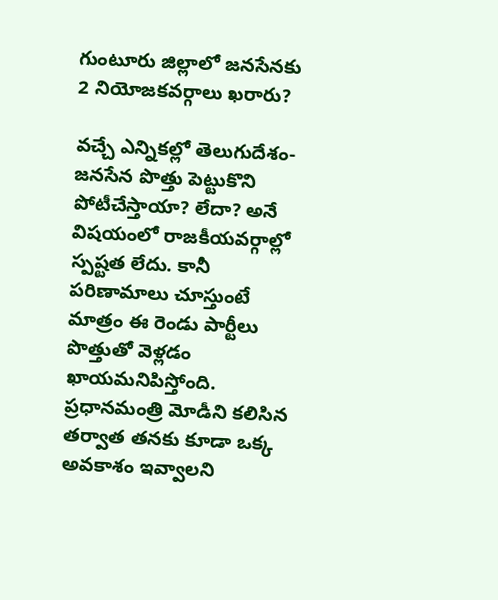గుంటూరు జిల్లాలో జనసేనకు 2 నియోజకవర్గాలు ఖరారు?

వచ్చే ఎన్నికల్లో తెలుగుదేశం-జనసేన పొత్తు పెట్టుకొని పోటీచేస్తాయా? లేదా? అనే విషయంలో రాజకీయవర్గాల్లో స్పష్టత లేదు. కానీ పరిణామాలు చూస్తుంటే మాత్రం ఈ రెండు పార్టీలు పొత్తుతో వెళ్లడం ఖాయమనిపిస్తోంది. ప్రధానమంత్రి మోడీని కలిసిన తర్వాత తనకు కూడా ఒక్క అవకాశం ఇవ్వాలని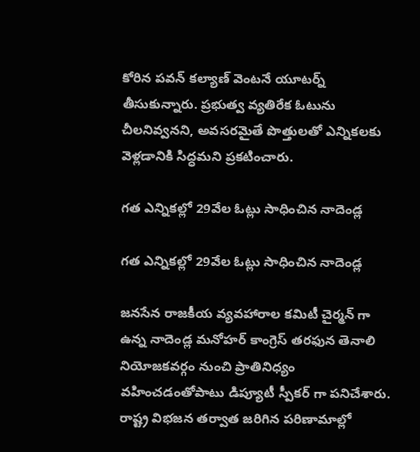కోరిన పవన్ కల్యాణ్ వెంటనే యూటర్న్ తీసుకున్నారు. ప్రభుత్వ వ్యతిరేక ఓటును చీలనివ్వనని, అవసరమైతే పొత్తులతో ఎన్నికలకు వెళ్లడానికి సిద్ధమని ప్రకటించారు.

గత ఎన్నికల్లో 29వేల ఓట్లు సాధించిన నాదెండ్ల

గత ఎన్నికల్లో 29వేల ఓట్లు సాధించిన నాదెండ్ల

జనసేన రాజకీయ వ్యవహారాల కమిటీ చైర్మన్ గా ఉన్న నాదెండ్ల మనోహర్ కాంగ్రెస్ తరఫున తెనాలి నియోజకవర్గం నుంచి ప్రాతినిధ్యం వహించడంతోపాటు డిప్యూటీ స్పీకర్ గా పనిచేశారు. రాష్ట్ర విభజన తర్వాత జరిగిన పరిణామాల్లో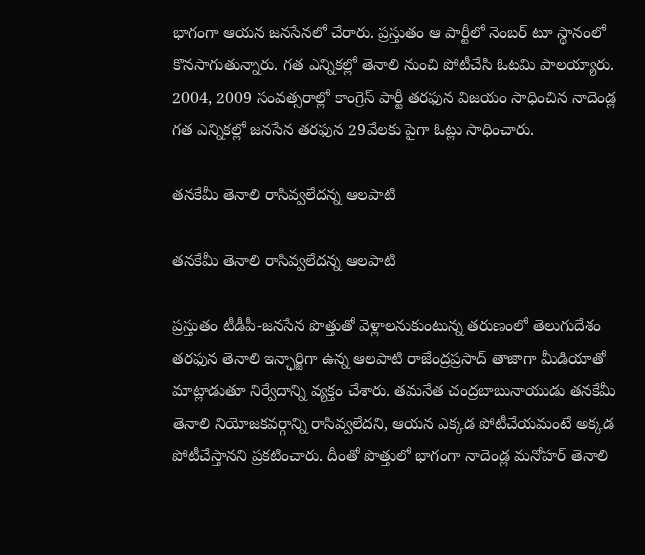భాగంగా ఆయన జనసేనలో చేరారు. ప్రస్తుతం ఆ పార్టీలో నెంబర్ టూ స్థానంలో కొనసాగుతున్నారు. గత ఎన్నికల్లో తెనాలి నుంచి పోటీచేసి ఓటమి పాలయ్యారు. 2004, 2009 సంవత్సరాల్లో కాంగ్రెస్ పార్టీ తరఫున విజయం సాధించిన నాదెండ్ల గత ఎన్నికల్లో జనసేన తరఫున 29వేలకు పైగా ఓట్లు సాధించారు.

తనకేమీ తెనాలి రాసివ్వలేదన్న ఆలపాటి

తనకేమీ తెనాలి రాసివ్వలేదన్న ఆలపాటి

ప్రస్తుతం టీడీపీ-జనసేన పొత్తుతో వెళ్లాలనుకుంటున్న తరుణంలో తెలుగుదేశం తరఫున తెనాలి ఇన్ఛార్జిగా ఉన్న ఆలపాటి రాజేంద్రప్రసాద్ తాజాగా మీడియాతో మాట్లాడుతూ నిర్వేదాన్ని వ్యక్తం చేశారు. తమనేత చంద్రబాబునాయుడు తనకేమీ తెనాలి నియోజకవర్గాన్ని రాసివ్వలేదని, ఆయన ఎక్కడ పోటీచేయమంటే అక్కడ పోటీచేస్తానని ప్రకటించారు. దీంతో పొత్తులో భాగంగా నాదెండ్ల మనోహర్ తెనాలి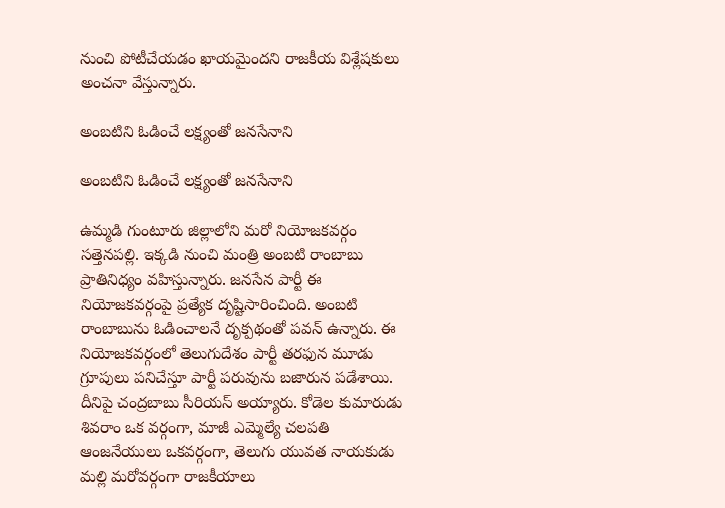నుంచి పోటీచేయడం ఖాయమైందని రాజకీయ విశ్లేషకులు అంచనా వేస్తున్నారు.

అంబటిని ఓడించే లక్ష్యంతో జనసేనాని

అంబటిని ఓడించే లక్ష్యంతో జనసేనాని

ఉమ్మడి గుంటూరు జిల్లాలోని మరో నియోజకవర్గం సత్తెనపల్లి. ఇక్కడి నుంచి మంత్రి అంబటి రాంబాబు ప్రాతినిధ్యం వహిస్తున్నారు. జనసేన పార్టీ ఈ నియోజకవర్గంపై ప్రత్యేక దృష్టిసారించింది. అంబటి రాంబాబును ఓడించాలనే దృక్పథంతో పవన్ ఉన్నారు. ఈ నియోజకవర్గంలో తెలుగుదేశం పార్టీ తరఫున మూడు గ్రూపులు పనిచేస్తూ పార్టీ పరువును బజారున పడేశాయి. దీనిపై చంద్రబాబు సీరియస్ అయ్యారు. కోడెల కుమారుడు శివరాం ఒక వర్గంగా, మాజీ ఎమ్మెల్యే చలపతి ఆంజనేయులు ఒకవర్గంగా, తెలుగు యువత నాయకుడు మల్లి మరోవర్గంగా రాజకీయాలు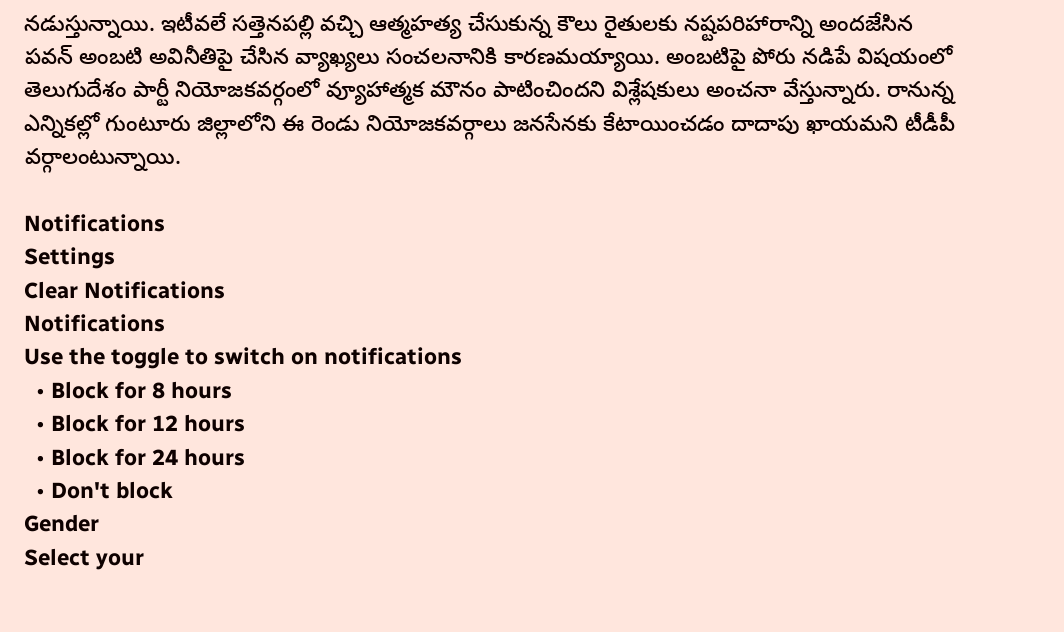నడుస్తున్నాయి. ఇటీవలే సత్తెనపల్లి వచ్చి ఆత్మహత్య చేసుకున్న కౌలు రైతులకు నష్టపరిహారాన్ని అందజేసిన పవన్ అంబటి అవినీతిపై చేసిన వ్యాఖ్యలు సంచలనానికి కారణమయ్యాయి. అంబటిపై పోరు నడిపే విషయంలో తెలుగుదేశం పార్టీ నియోజకవర్గంలో వ్యూహాత్మక మౌనం పాటించిందని విశ్లేషకులు అంచనా వేస్తున్నారు. రానున్న ఎన్నికల్లో గుంటూరు జిల్లాలోని ఈ రెండు నియోజకవర్గాలు జనసేనకు కేటాయించడం దాదాపు ఖాయమని టీడీపీ వర్గాలంటున్నాయి.

Notifications
Settings
Clear Notifications
Notifications
Use the toggle to switch on notifications
  • Block for 8 hours
  • Block for 12 hours
  • Block for 24 hours
  • Don't block
Gender
Select your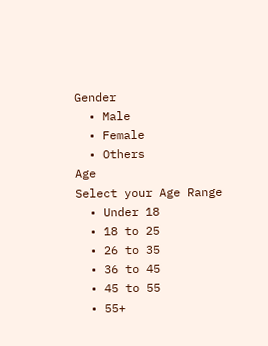Gender
  • Male
  • Female
  • Others
Age
Select your Age Range
  • Under 18
  • 18 to 25
  • 26 to 35
  • 36 to 45
  • 45 to 55
  • 55+